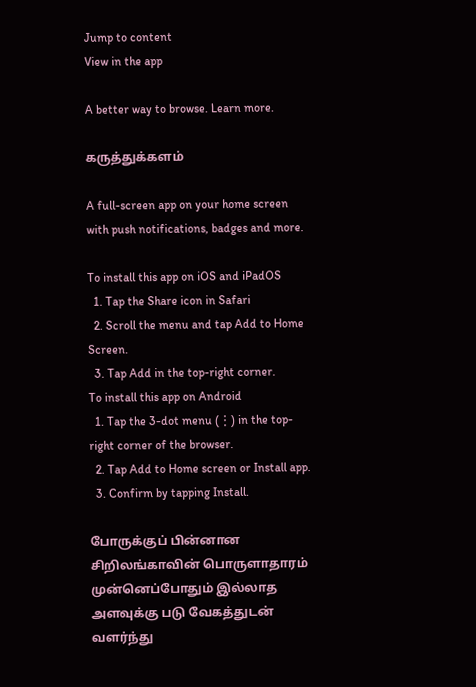Jump to content
View in the app

A better way to browse. Learn more.

கருத்துக்களம்

A full-screen app on your home screen with push notifications, badges and more.

To install this app on iOS and iPadOS
  1. Tap the Share icon in Safari
  2. Scroll the menu and tap Add to Home Screen.
  3. Tap Add in the top-right corner.
To install this app on Android
  1. Tap the 3-dot menu (⋮) in the top-right corner of the browser.
  2. Tap Add to Home screen or Install app.
  3. Confirm by tapping Install.

போருக்குப் பின்னான சிறிலங்காவின் பொருளாதாரம் முன்னெப்போதும் இல்லாத அளவுக்கு படு வேகத்துடன் வளர்ந்து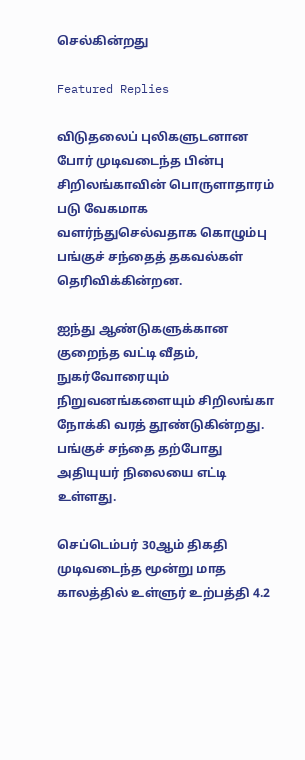செல்கின்றது

Featured Replies

விடுதலைப் புலிகளுடனான போர் முடிவடைந்த பின்பு சிறிலங்காவின் பொருளாதாரம் படு வேகமாக வளர்ந்துசெல்வதாக கொழும்பு பங்குச் சந்தைத் தகவல்கள் தெரிவிக்கின்றன.

ஐந்து ஆண்டுகளுக்கான குறைந்த வட்டி வீதம், நுகர்வோரையும் நிறுவனங்களையும் சிறிலங்கா நோக்கி வரத் தூண்டுகின்றது. பங்குச் சந்தை தற்போது அதியுயர் நிலையை எட்டி உள்ளது.

செப்டெம்பர் 30ஆம் திகதி முடிவடைந்த மூன்று மாத காலத்தில் உள்ளுர் உற்பத்தி 4.2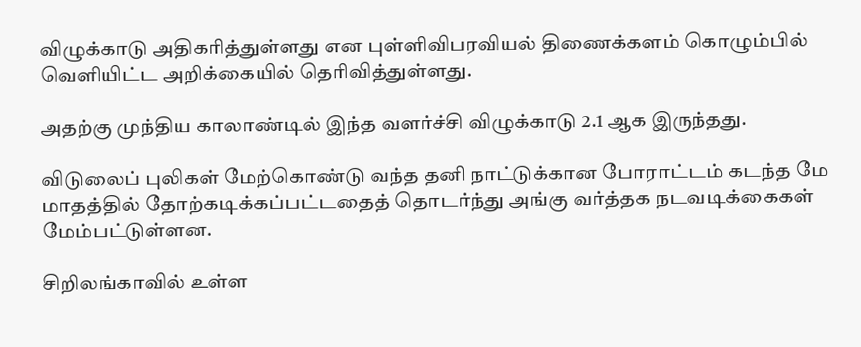விழுக்காடு அதிகரித்துள்ளது என புள்ளிவிபரவியல் திணைக்களம் கொழும்பில் வெளியிட்ட அறிக்கையில் தெரிவித்துள்ளது.

அதற்கு முந்திய காலாண்டில் இந்த வளர்ச்சி விழுக்காடு 2.1 ஆக இருந்தது.

விடுலைப் புலிகள் மேற்கொண்டு வந்த தனி நாட்டுக்கான போராட்டம் கடந்த மே மாதத்தில் தோற்கடிக்கப்பட்டதைத் தொடர்ந்து அங்கு வர்த்தக நடவடிக்கைகள் மேம்பட்டுள்ளன.

சிறிலங்காவில் உள்ள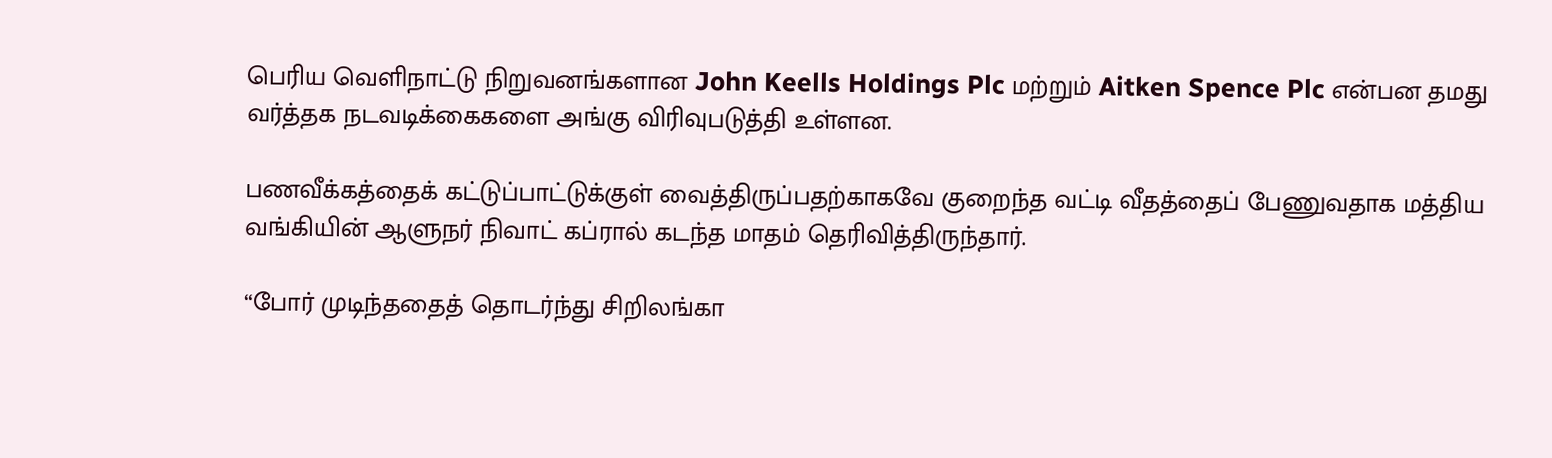பெரிய வெளிநாட்டு நிறுவனங்களான John Keells Holdings Plc மற்றும் Aitken Spence Plc என்பன தமது வர்த்தக நடவடிக்கைகளை அங்கு விரிவுபடுத்தி உள்ளன.

பணவீக்கத்தைக் கட்டுப்பாட்டுக்குள் வைத்திருப்பதற்காகவே குறைந்த வட்டி வீதத்தைப் பேணுவதாக மத்திய வங்கியின் ஆளுநர் நிவாட் கப்ரால் கடந்த மாதம் தெரிவித்திருந்தார்.

“போர் முடிந்ததைத் தொடர்ந்து சிறிலங்கா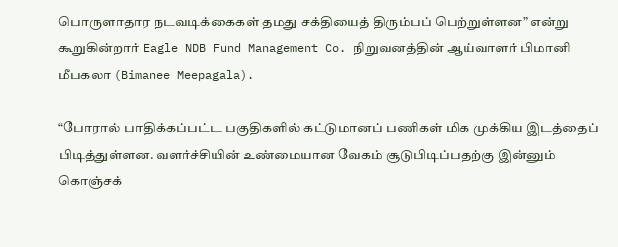பொருளாதார நடவடிக்கைகள் தமது சக்தியைத் திரும்பப் பெற்றுள்ளன” என்று கூறுகின்றார் Eagle NDB Fund Management Co. நிறுவனத்தின் ஆய்வாளர் பிமானி மீபகலா (Bimanee Meepagala).

“போரால் பாதிக்கப்பட்ட பகுதிகளில் கட்டுமானப் பணிகள் மிக முக்கிய இடத்தைப் பிடித்துள்ளன. வளர்ச்சியின் உண்மையான வேகம் சூடுபிடிப்பதற்கு இன்னும் கொஞ்சக்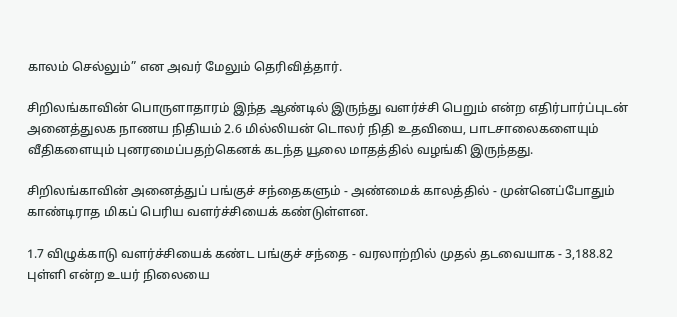காலம் செல்லும்” என அவர் மேலும் தெரிவித்தார்.

சிறிலங்காவின் பொருளாதாரம் இந்த ஆண்டில் இருந்து வளர்ச்சி பெறும் என்ற எதிர்பார்ப்புடன் அனைத்துலக நாணய நிதியம் 2.6 மில்லியன் டொலர் நிதி உதவியை, பாடசாலைகளையும் வீதிகளையும் புனரமைப்பதற்கெனக் கடந்த யூலை மாதத்தில் வழங்கி இருந்தது.

சிறிலங்காவின் அனைத்துப் பங்குச் சந்தைகளும் - அண்மைக் காலத்தில் - முன்னெப்போதும் காண்டிராத மிகப் பெரிய வளர்ச்சியைக் கண்டுள்ளன.

1.7 விழுக்காடு வளர்ச்சியைக் கண்ட பங்குச் சந்தை - வரலாற்றில் முதல் தடவையாக - 3,188.82 புள்ளி என்ற உயர் நிலையை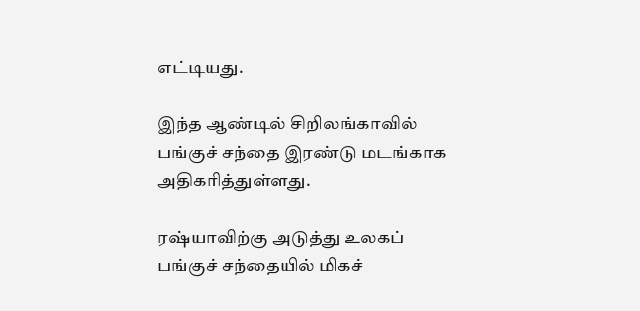எட்டியது.

இந்த ஆண்டில் சிறிலங்காவில் பங்குச் சந்தை இரண்டு மடங்காக அதிகரித்துள்ளது.

ரஷ்யாவிற்கு அடுத்து உலகப் பங்குச் சந்தையில் மிகச்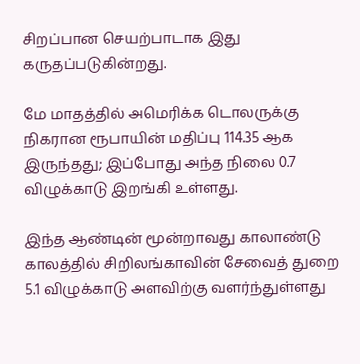சிறப்பான செயற்பாடாக இது கருதப்படுகின்றது.

மே மாதத்தில் அமெரிக்க டொலருக்கு நிகரான ரூபாயின் மதிப்பு 114.35 ஆக இருந்தது; இப்போது அந்த நிலை 0.7 விழுக்காடு இறங்கி உள்ளது.

இந்த ஆண்டின் மூன்றாவது காலாண்டு காலத்தில் சிறிலங்காவின் சேவைத் துறை 5.1 விழுக்காடு அளவிற்கு வளர்ந்துள்ளது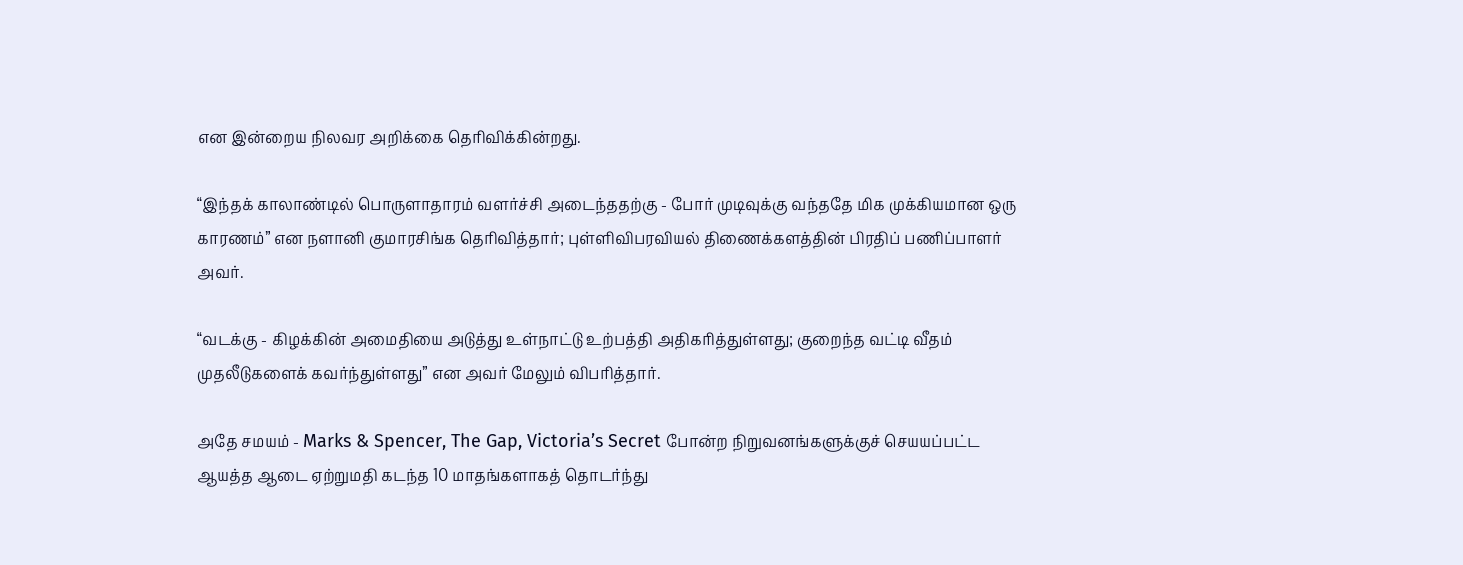என இன்றைய நிலவர அறிக்கை தெரிவிக்கின்றது.

“இந்தக் காலாண்டில் பொருளாதாரம் வளர்ச்சி அடைந்ததற்கு - போர் முடிவுக்கு வந்ததே மிக முக்கியமான ஒரு காரணம்” என நளானி குமாரசிங்க தெரிவித்தார்; புள்ளிவிபரவியல் திணைக்களத்தின் பிரதிப் பணிப்பாளர் அவர்.

“வடக்கு - கிழக்கின் அமைதியை அடுத்து உள்நாட்டு உற்பத்தி அதிகரித்துள்ளது; குறைந்த வட்டி வீதம் முதலீடுகளைக் கவர்ந்துள்ளது” என அவர் மேலும் விபரித்தார்.

அதே சமயம் - Marks & Spencer, The Gap, Victoria’s Secret போன்ற நிறுவனங்களுக்குச் செயயப்பட்ட ஆயத்த ஆடை ஏற்றுமதி கடந்த 10 மாதங்களாகத் தொடர்ந்து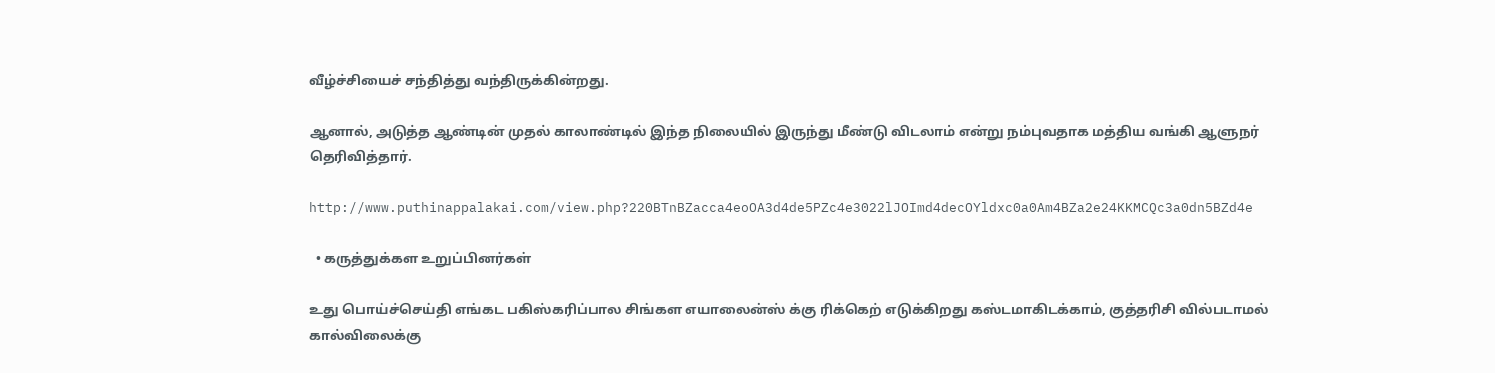வீழ்ச்சியைச் சந்தித்து வந்திருக்கின்றது.

ஆனால், அடுத்த ஆண்டின் முதல் காலாண்டில் இந்த நிலையில் இருந்து மீண்டு விடலாம் என்று நம்புவதாக மத்திய வங்கி ஆளுநர் தெரிவித்தார்.

http://www.puthinappalakai.com/view.php?220BTnBZacca4eoOA3d4de5PZc4e3022lJOImd4decOYldxc0a0Am4BZa2e24KKMCQc3a0dn5BZd4e

  • கருத்துக்கள உறுப்பினர்கள்

உது பொய்ச்செய்தி எங்கட பகிஸ்கரிப்பால சிங்கள எயாலைன்ஸ் க்கு ரிக்கெற் எடுக்கிறது கஸ்டமாகிடக்காம், குத்தரிசி வில்படாமல் கால்விலைக்கு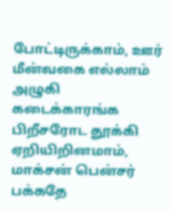போட்டிருக்காம், ஊர் மீன்வகை எல்லாம் அழுகி கடைக்காரங்க பிறீசரோட தூக்கி ஏறியிறினமாம், மாக்சன் பென்சர் பக்கதே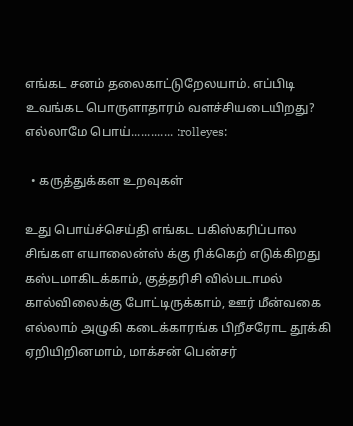எங்கட சனம் தலைகாட்டுறேலயாம். எப்பிடி உவங்கட பொருளாதாரம் வளச்சியடையிறது? எல்லாமே பொய்............. :rolleyes:

  • கருத்துக்கள உறவுகள்

உது பொய்ச்செய்தி எங்கட பகிஸ்கரிப்பால சிங்கள எயாலைன்ஸ் க்கு ரிக்கெற் எடுக்கிறது கஸ்டமாகிடக்காம், குத்தரிசி வில்படாமல் கால்விலைக்கு போட்டிருக்காம், ஊர் மீன்வகை எல்லாம் அழுகி கடைக்காரங்க பிறீசரோட தூக்கி ஏறியிறினமாம், மாக்சன் பென்சர்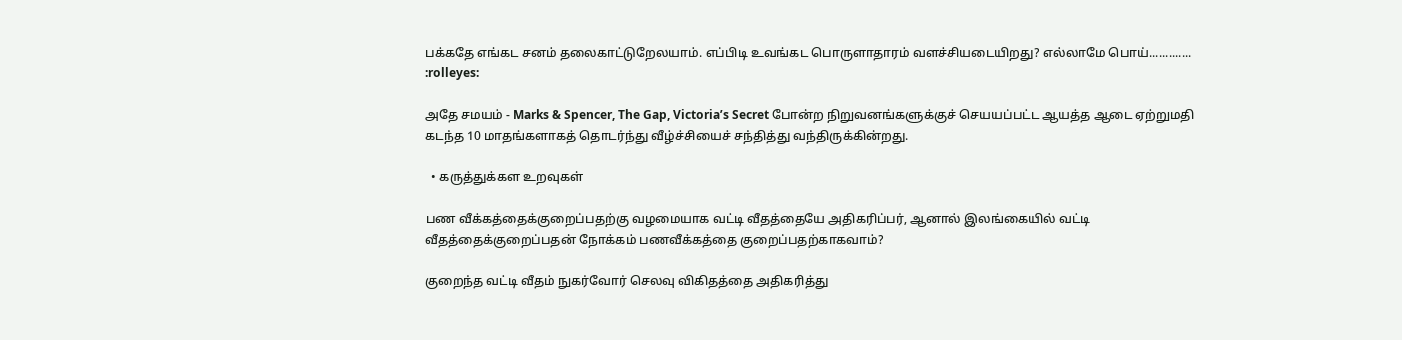பக்கதே எங்கட சனம் தலைகாட்டுறேலயாம். எப்பிடி உவங்கட பொருளாதாரம் வளச்சியடையிறது? எல்லாமே பொய்............. :rolleyes:

அதே சமயம் - Marks & Spencer, The Gap, Victoria’s Secret போன்ற நிறுவனங்களுக்குச் செயயப்பட்ட ஆயத்த ஆடை ஏற்றுமதி கடந்த 10 மாதங்களாகத் தொடர்ந்து வீழ்ச்சியைச் சந்தித்து வந்திருக்கின்றது.

  • கருத்துக்கள உறவுகள்

பண வீக்கத்தைக்குறைப்பதற்கு வழமையாக வட்டி வீதத்தையே அதிகரிப்பர், ஆனால் இலங்கையில் வட்டி வீதத்தைக்குறைப்பதன் நோக்கம் பணவீக்கத்தை குறைப்பதற்காகவாம்?

குறைந்த வட்டி வீதம் நுகர்வோர் செலவு விகிதத்தை அதிகரித்து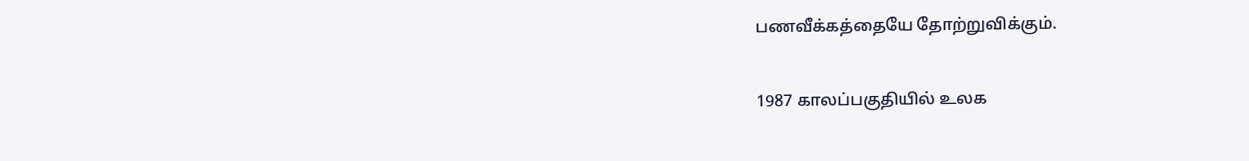பணவீக்கத்தையே தோற்றுவிக்கும்.

1987 காலப்பகுதியில் உலக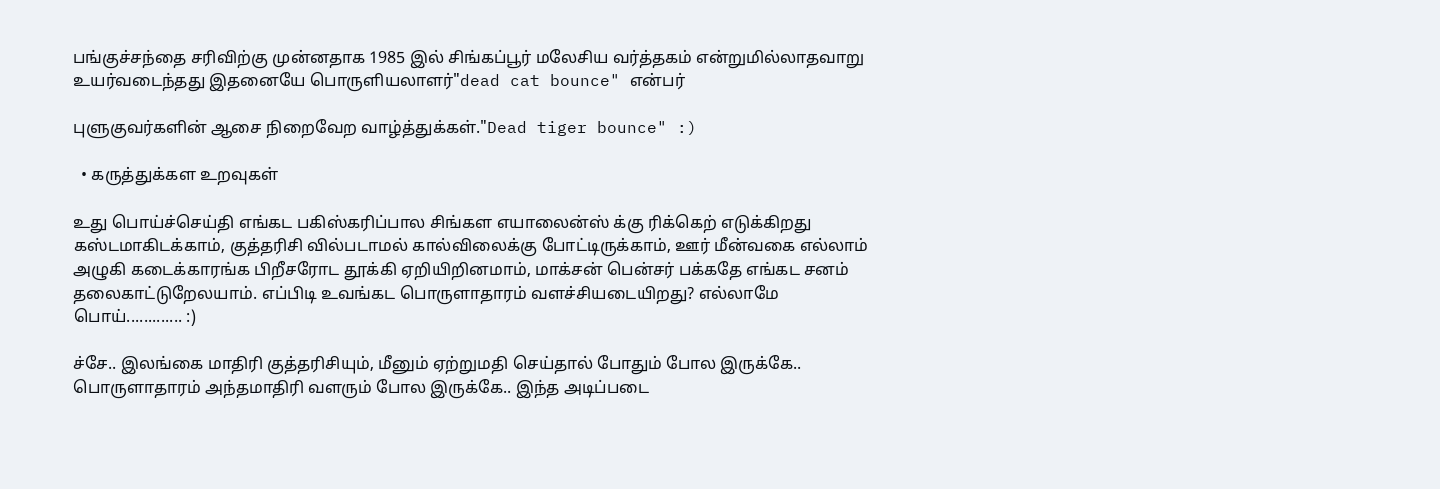பங்குச்சந்தை சரிவிற்கு முன்னதாக 1985 இல் சிங்கப்பூர் மலேசிய வர்த்தகம் என்றுமில்லாதவாறு உயர்வடைந்தது இதனையே பொருளியலாளர்"dead cat bounce" என்பர்

புளுகுவர்களின் ஆசை நிறைவேற வாழ்த்துக்கள்."Dead tiger bounce" :)

  • கருத்துக்கள உறவுகள்

உது பொய்ச்செய்தி எங்கட பகிஸ்கரிப்பால சிங்கள எயாலைன்ஸ் க்கு ரிக்கெற் எடுக்கிறது கஸ்டமாகிடக்காம், குத்தரிசி வில்படாமல் கால்விலைக்கு போட்டிருக்காம், ஊர் மீன்வகை எல்லாம் அழுகி கடைக்காரங்க பிறீசரோட தூக்கி ஏறியிறினமாம், மாக்சன் பென்சர் பக்கதே எங்கட சனம் தலைகாட்டுறேலயாம். எப்பிடி உவங்கட பொருளாதாரம் வளச்சியடையிறது? எல்லாமே பொய்............. :)

ச்சே.. இலங்கை மாதிரி குத்தரிசியும், மீனும் ஏற்றுமதி செய்தால் போதும் போல இருக்கே.. பொருளாதாரம் அந்தமாதிரி வளரும் போல இருக்கே.. இந்த அடிப்படை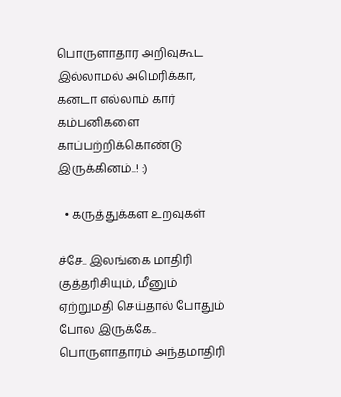பொருளாதார அறிவுகூட இல்லாமல் அமெரிக்கா, கனடா எல்லாம் கார் கம்பனிகளை காப்பற்றிக்கொண்டு இருக்கினம்..! :)

  • கருத்துக்கள உறவுகள்

ச்சே.. இலங்கை மாதிரி குத்தரிசியும், மீனும் ஏற்றுமதி செய்தால் போதும் போல இருக்கே.. பொருளாதாரம் அந்தமாதிரி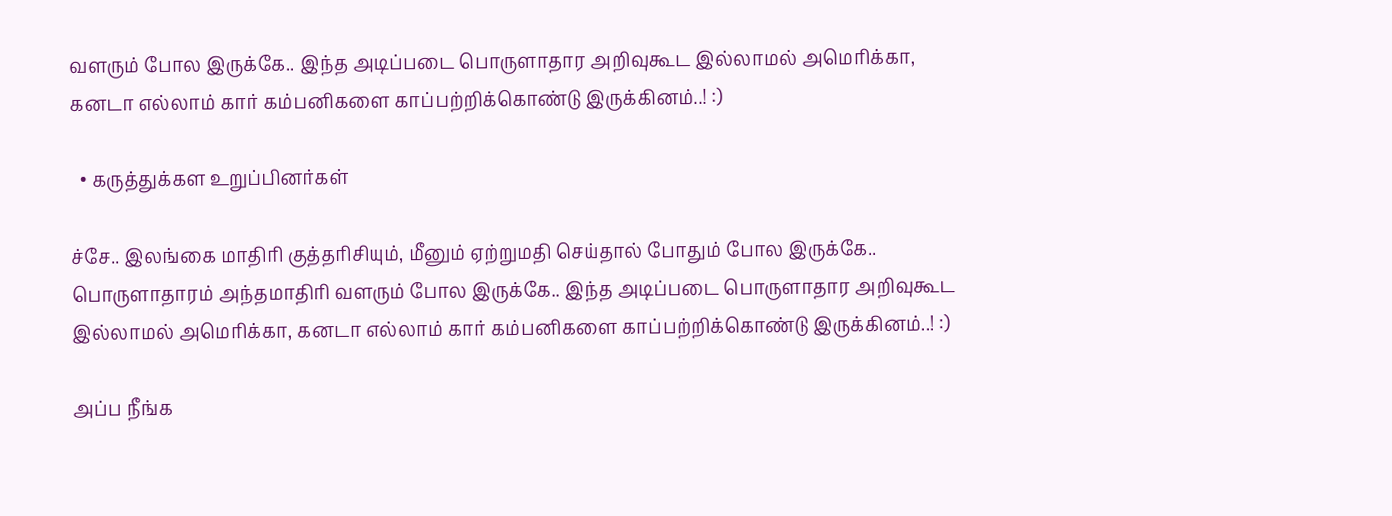வளரும் போல இருக்கே.. இந்த அடிப்படை பொருளாதார அறிவுகூட இல்லாமல் அமெரிக்கா, கனடா எல்லாம் கார் கம்பனிகளை காப்பற்றிக்கொண்டு இருக்கினம்..! :)

  • கருத்துக்கள உறுப்பினர்கள்

ச்சே.. இலங்கை மாதிரி குத்தரிசியும், மீனும் ஏற்றுமதி செய்தால் போதும் போல இருக்கே.. பொருளாதாரம் அந்தமாதிரி வளரும் போல இருக்கே.. இந்த அடிப்படை பொருளாதார அறிவுகூட இல்லாமல் அமெரிக்கா, கனடா எல்லாம் கார் கம்பனிகளை காப்பற்றிக்கொண்டு இருக்கினம்..! :)

அப்ப நீங்க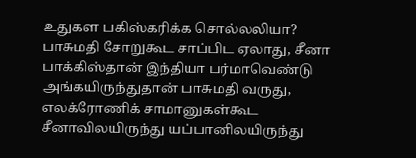உதுகள பகிஸ்கரிக்க சொல்லலியா? பாசுமதி சோறுகூட சாப்பிட ஏலாது, சீனா பாக்கிஸ்தான் இந்தியா பர்மாவெண்டு அங்கயிருந்துதான் பாசுமதி வருது, எலக்ரோணிக் சாமானுகள்கூட சீனாவிலயிருந்து யப்பானிலயிருந்து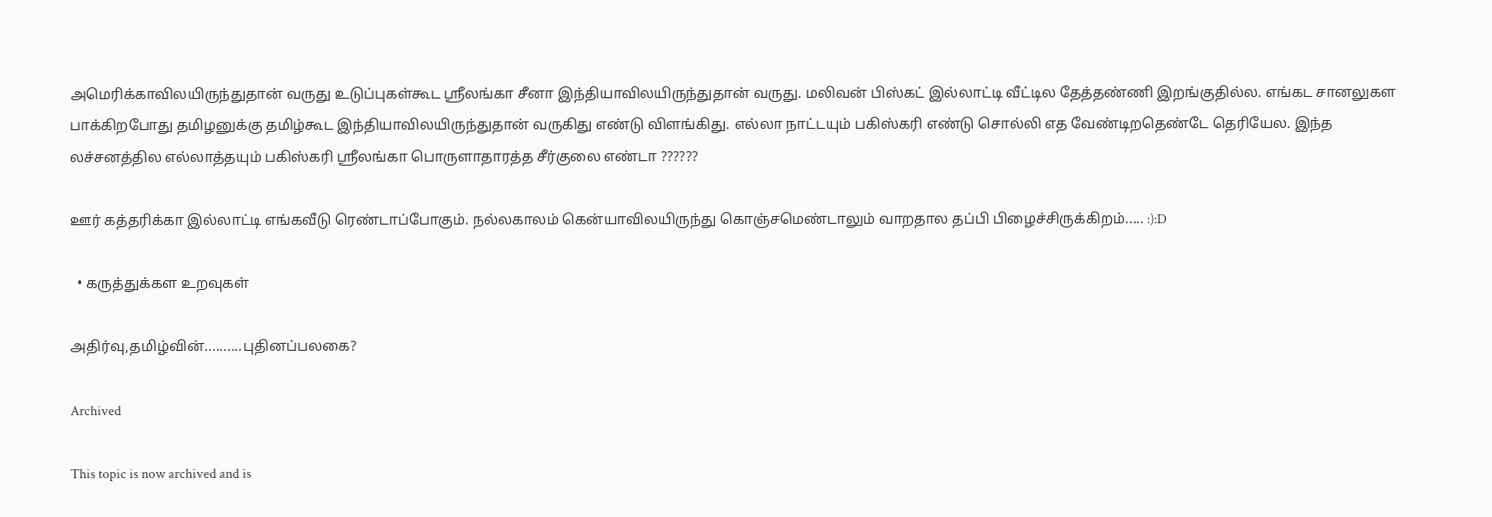அமெரிக்காவிலயிருந்துதான் வருது உடுப்புகள்கூட ஸ்ரீலங்கா சீனா இந்தியாவிலயிருந்துதான் வருது. மலிவன் பிஸ்கட் இல்லாட்டி வீட்டில தேத்தண்ணி இறங்குதில்ல. எங்கட சானலுகள பாக்கிறபோது தமிழனுக்கு தமிழ்கூட இந்தியாவிலயிருந்துதான் வருகிது எண்டு விளங்கிது. எல்லா நாட்டயும் பகிஸ்கரி எண்டு சொல்லி எத வேண்டிறதெண்டே தெரியேல. இந்த லச்சனத்தில எல்லாத்தயும் பகிஸ்கரி ஸ்ரீலங்கா பொருளாதாரத்த சீர்குலை எண்டா ??????

ஊர் கத்தரிக்கா இல்லாட்டி எங்கவீடு ரெண்டாப்போகும். நல்லகாலம் கென்யாவிலயிருந்து கொஞ்சமெண்டாலும் வாறதால தப்பி பிழைச்சிருக்கிறம்..... :):D

  • கருத்துக்கள உறவுகள்

அதிர்வு,தமிழ்வின்..........புதினப்பலகை?

Archived

This topic is now archived and is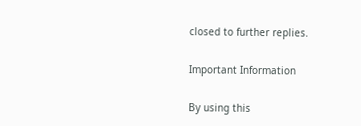closed to further replies.

Important Information

By using this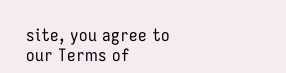site, you agree to our Terms of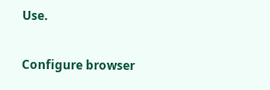Use.

Configure browser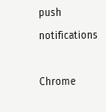push notifications

Chrome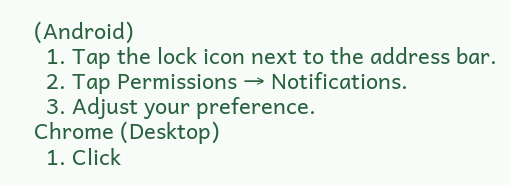(Android)
  1. Tap the lock icon next to the address bar.
  2. Tap Permissions → Notifications.
  3. Adjust your preference.
Chrome (Desktop)
  1. Click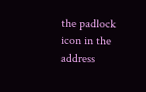the padlock icon in the address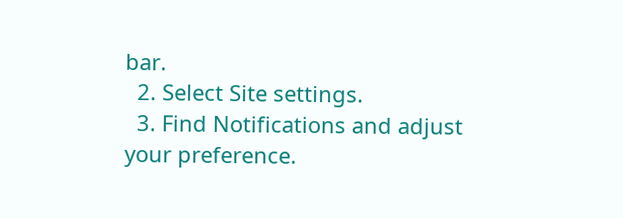bar.
  2. Select Site settings.
  3. Find Notifications and adjust your preference.